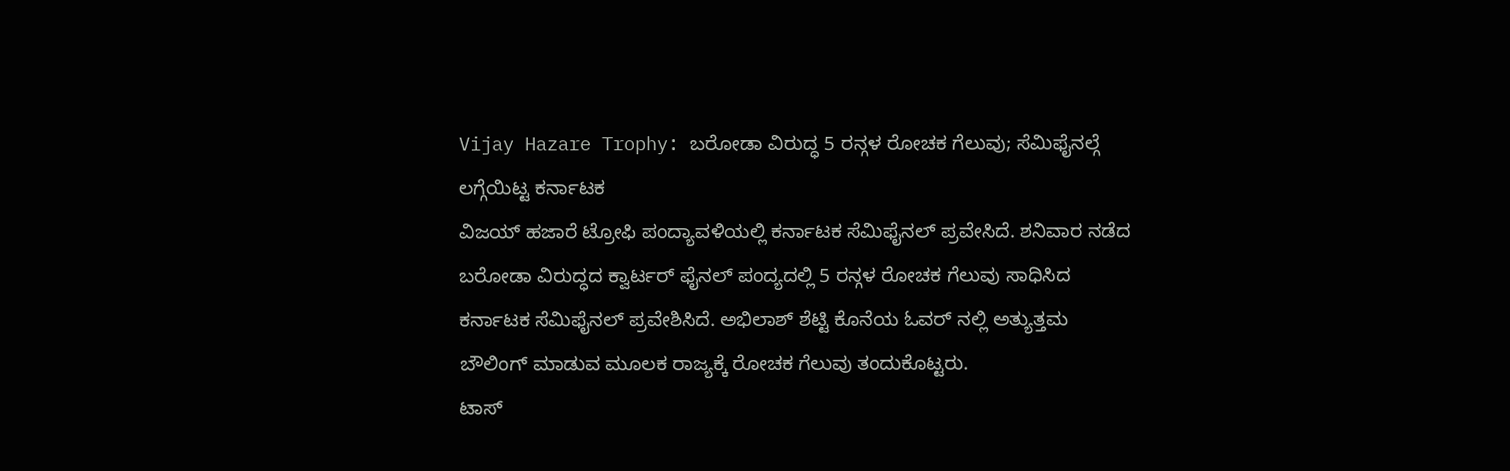Vijay Hazare Trophy: ಬರೋಡಾ ವಿರುದ್ಧ 5 ರನ್ಗಳ ರೋಚಕ ಗೆಲುವು; ಸೆಮಿಫೈನಲ್ಗೆ ಲಗ್ಗೆಯಿಟ್ಟ ಕರ್ನಾಟಕ
ವಿಜಯ್ ಹಜಾರೆ ಟ್ರೋಫಿ ಪಂದ್ಯಾವಳಿಯಲ್ಲಿ ಕರ್ನಾಟಕ ಸೆಮಿಫೈನಲ್ ಪ್ರವೇಸಿದೆ. ಶನಿವಾರ ನಡೆದ ಬರೋಡಾ ವಿರುದ್ಧದ ಕ್ವಾರ್ಟರ್ ಫೈನಲ್ ಪಂದ್ಯದಲ್ಲಿ 5 ರನ್ಗಳ ರೋಚಕ ಗೆಲುವು ಸಾಧಿಸಿದ ಕರ್ನಾಟಕ ಸೆಮಿಫೈನಲ್ ಪ್ರವೇಶಿಸಿದೆ. ಅಭಿಲಾಶ್ ಶೆಟ್ಟಿ ಕೊನೆಯ ಓವರ್ ನಲ್ಲಿ ಅತ್ಯುತ್ತಮ ಬೌಲಿಂಗ್ ಮಾಡುವ ಮೂಲಕ ರಾಜ್ಯಕ್ಕೆ ರೋಚಕ ಗೆಲುವು ತಂದುಕೊಟ್ಟರು.
ಟಾಸ್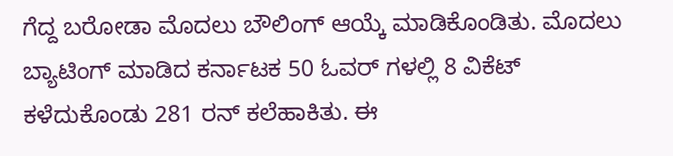ಗೆದ್ದ ಬರೋಡಾ ಮೊದಲು ಬೌಲಿಂಗ್ ಆಯ್ಕೆ ಮಾಡಿಕೊಂಡಿತು. ಮೊದಲು ಬ್ಯಾಟಿಂಗ್ ಮಾಡಿದ ಕರ್ನಾಟಕ 50 ಓವರ್ ಗಳಲ್ಲಿ 8 ವಿಕೆಟ್ ಕಳೆದುಕೊಂಡು 281 ರನ್ ಕಲೆಹಾಕಿತು. ಈ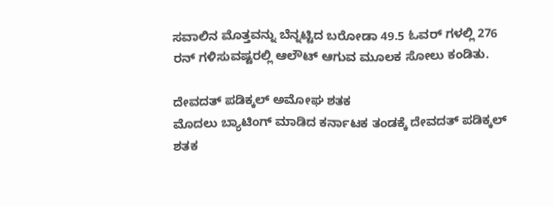ಸವಾಲಿನ ಮೊತ್ತವನ್ನು ಬೆನ್ನಟ್ಟಿದ ಬರೋಡಾ 49.5 ಓವರ್ ಗಳಲ್ಲಿ 276 ರನ್ ಗಳಿಸುವಷ್ಟರಲ್ಲಿ ಆಲೌಟ್ ಆಗುವ ಮೂಲಕ ಸೋಲು ಕಂಡಿತು.

ದೇವದತ್ ಪಡಿಕ್ಕಲ್ ಅಮೋಘ ಶತಕ
ಮೊದಲು ಬ್ಯಾಟಿಂಗ್ ಮಾಡಿದ ಕರ್ನಾಟಕ ತಂಡಕ್ಕೆ ದೇವದತ್ ಪಡಿಕ್ಕಲ್ ಶತಕ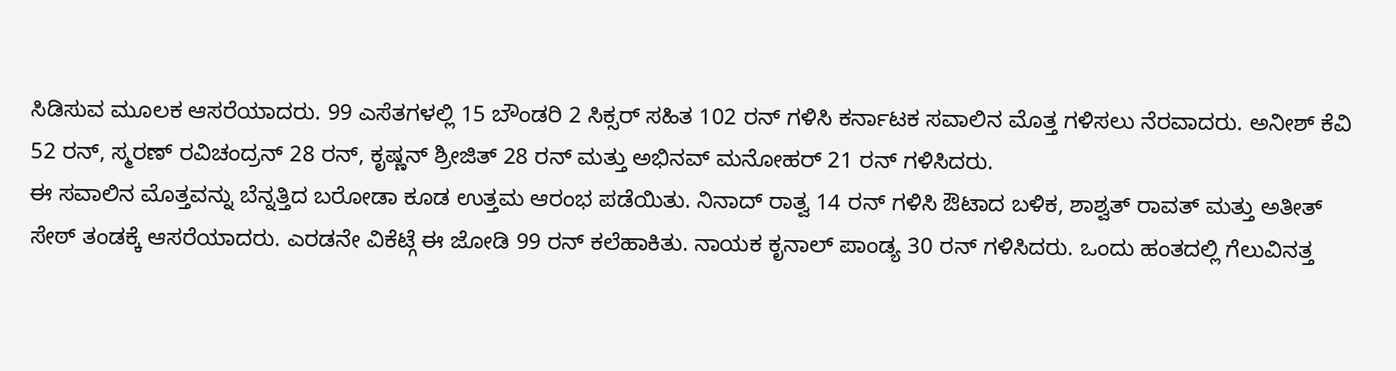ಸಿಡಿಸುವ ಮೂಲಕ ಆಸರೆಯಾದರು. 99 ಎಸೆತಗಳಲ್ಲಿ 15 ಬೌಂಡರಿ 2 ಸಿಕ್ಸರ್ ಸಹಿತ 102 ರನ್ ಗಳಿಸಿ ಕರ್ನಾಟಕ ಸವಾಲಿನ ಮೊತ್ತ ಗಳಿಸಲು ನೆರವಾದರು. ಅನೀಶ್ ಕೆವಿ 52 ರನ್, ಸ್ಮರಣ್ ರವಿಚಂದ್ರನ್ 28 ರನ್, ಕೃಷ್ಣನ್ ಶ್ರೀಜಿತ್ 28 ರನ್ ಮತ್ತು ಅಭಿನವ್ ಮನೋಹರ್ 21 ರನ್ ಗಳಿಸಿದರು.
ಈ ಸವಾಲಿನ ಮೊತ್ತವನ್ನು ಬೆನ್ನತ್ತಿದ ಬರೋಡಾ ಕೂಡ ಉತ್ತಮ ಆರಂಭ ಪಡೆಯಿತು. ನಿನಾದ್ ರಾತ್ವ 14 ರನ್ ಗಳಿಸಿ ಔಟಾದ ಬಳಿಕ, ಶಾಶ್ವತ್ ರಾವತ್ ಮತ್ತು ಅತೀತ್ ಸೇಠ್ ತಂಡಕ್ಕೆ ಆಸರೆಯಾದರು. ಎರಡನೇ ವಿಕೆಟ್ಗೆ ಈ ಜೋಡಿ 99 ರನ್ ಕಲೆಹಾಕಿತು. ನಾಯಕ ಕೃನಾಲ್ ಪಾಂಡ್ಯ 30 ರನ್ ಗಳಿಸಿದರು. ಒಂದು ಹಂತದಲ್ಲಿ ಗೆಲುವಿನತ್ತ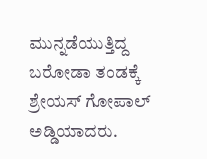ಮುನ್ನಡೆಯುತ್ತಿದ್ದ ಬರೋಡಾ ತಂಡಕ್ಕೆ ಶ್ರೇಯಸ್ ಗೋಪಾಲ್ ಅಡ್ಡಿಯಾದರು.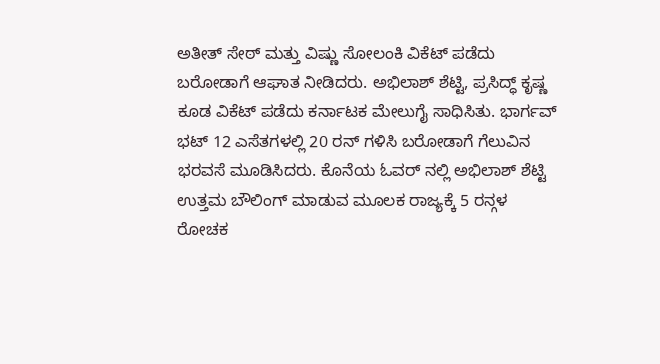ಅತೀತ್ ಸೇಠ್ ಮತ್ತು ವಿಷ್ಣು ಸೋಲಂಕಿ ವಿಕೆಟ್ ಪಡೆದು ಬರೋಡಾಗೆ ಆಘಾತ ನೀಡಿದರು. ಅಭಿಲಾಶ್ ಶೆಟ್ಟಿ, ಪ್ರಸಿದ್ಧ್ ಕೃಷ್ಣ ಕೂಡ ವಿಕೆಟ್ ಪಡೆದು ಕರ್ನಾಟಕ ಮೇಲುಗೈ ಸಾಧಿಸಿತು. ಭಾರ್ಗವ್ ಭಟ್ 12 ಎಸೆತಗಳಲ್ಲಿ 20 ರನ್ ಗಳಿಸಿ ಬರೋಡಾಗೆ ಗೆಲುವಿನ ಭರವಸೆ ಮೂಡಿಸಿದರು. ಕೊನೆಯ ಓವರ್ ನಲ್ಲಿ ಅಭಿಲಾಶ್ ಶೆಟ್ಟಿ ಉತ್ತಮ ಬೌಲಿಂಗ್ ಮಾಡುವ ಮೂಲಕ ರಾಜ್ಯಕ್ಕೆ 5 ರನ್ಗಳ ರೋಚಕ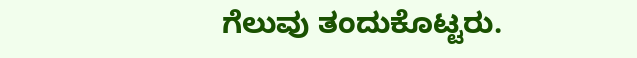ಗೆಲುವು ತಂದುಕೊಟ್ಟರು.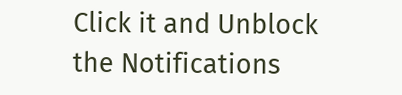Click it and Unblock the Notifications